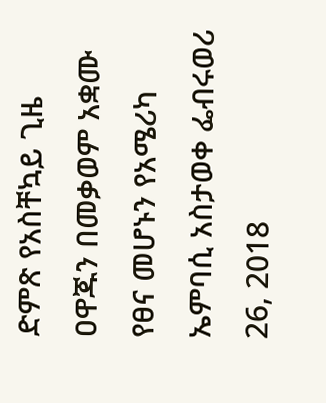ድምጽ የአስቸኳይ ጊዜ ዐዋጁን በመቃወም አቋሙ የፀና መሆኑን የአሜሪካ ኤምባሲ አስታወቀ ፌብሩወሪ 26, 2018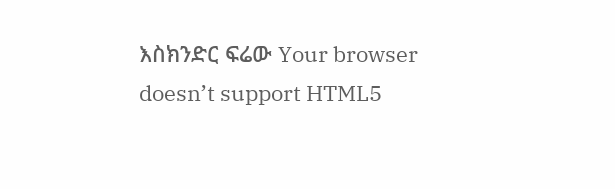እስክንድር ፍሬው Your browser doesn’t support HTML5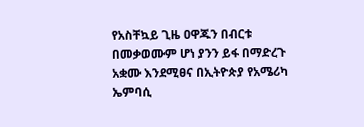የአስቸኳይ ጊዜ ዐዋጁን በብርቱ በመቃወሙም ሆነ ያንን ይፋ በማድረጉ አቋሙ እንደሚፀና በኢትዮጵያ የአሜሪካ ኤምባሲ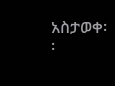አስታወቀ፡፡